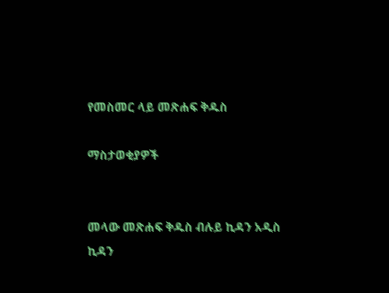የመስመር ላይ መጽሐፍ ቅዱስ

ማስታወቂያዎች


መላው መጽሐፍ ቅዱስ ብሉይ ኪዳን አዲስ ኪዳን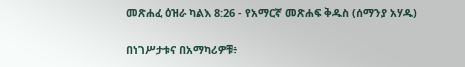መጽሐፈ ዕዝራ ካልእ 8:26 - የአማርኛ መጽሐፍ ቅዱስ (ሰማንያ አሃዱ)

በነገሥታቱና በአማካሪዎቹ፥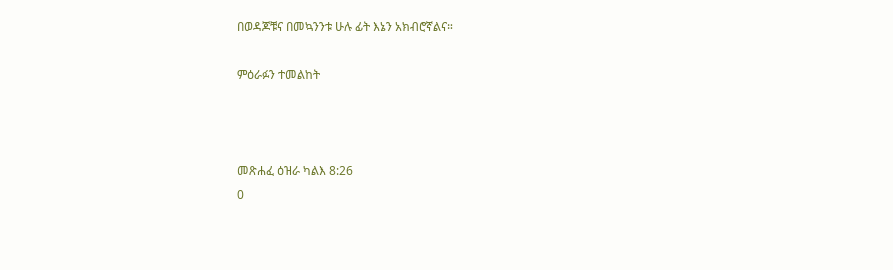በወዳጆቹና በመኳንንቱ ሁሉ ፊት እኔን አክብሮኛልና።

ምዕራፉን ተመልከት



መጽሐፈ ዕዝራ ካልእ 8:26
0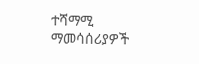ተሻማሚ ማመሳሰሪያዎች